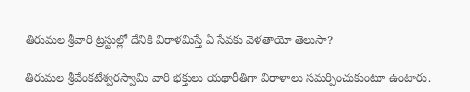తిరుమల శ్రీవారి ట్రస్టుల్లో దేనికి విరాళమిస్తే ఏ సేవకు వెళతాయో తెలుసా?

తిరుమల శ్రీవేంకటేశ్వరస్వామి వారి భక్తులు యథారీతిగా విరాళాలు సమర్పించుకుంటూ ఉంటారు.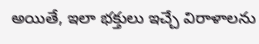అయితే, ఇలా భక్తులు ఇచ్చే విరాళాలను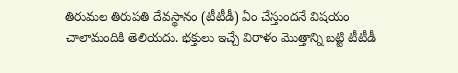తిరుమల తిరుపతి దేవస్థానం (టీటీడీ) ఏం చేస్తుందనే విషయం చాలామందికి తెలియదు. భక్తులు ఇచ్చే విరాళం మొత్తాన్ని బట్టి టీటీడీ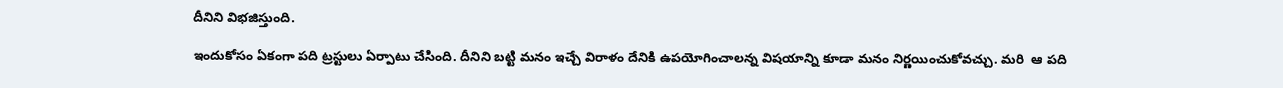దీనిని విభజిస్తుంది.

ఇందుకోసం ఏకంగా పది ట్రస్టులు ఏర్పాటు చేసింది. దీనిని బట్టి మనం ఇచ్చే విరాళం దేనికి ఉపయోగించాలన్న విషయాన్ని కూడా మనం నిర్ణయించుకోవచ్చు. మరి  ఆ పది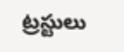ట్రస్టులు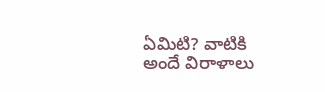ఏమిటి? వాటికి అందే విరాళాలు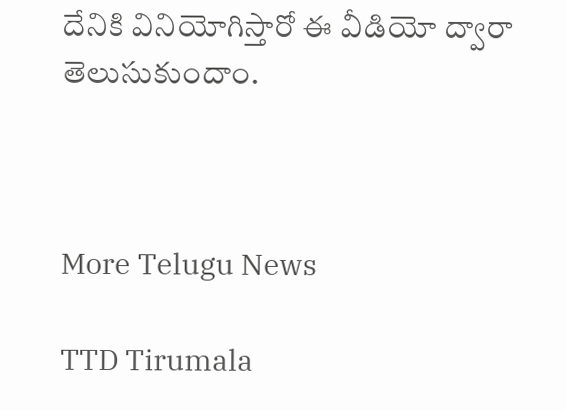దేనికి వినియోగిస్తారో ఈ వీడియో ద్వారా తెలుసుకుందాం.



More Telugu News

TTD Tirumala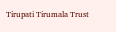Tirupati Tirumala Trust